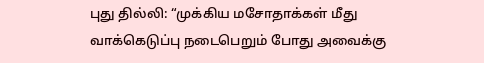புது தில்லி: “முக்கிய மசோதாக்கள் மீது வாக்கெடுப்பு நடைபெறும் போது அவைக்கு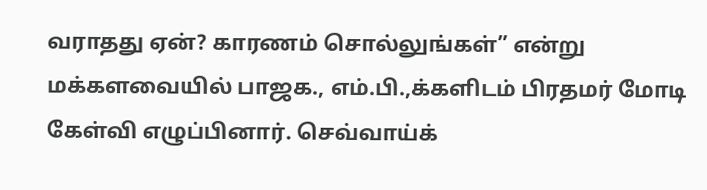வராதது ஏன்? காரணம் சொல்லுங்கள்” என்று மக்களவையில் பாஜக., எம்.பி.,க்களிடம் பிரதமர் மோடி கேள்வி எழுப்பினார். செவ்வாய்க்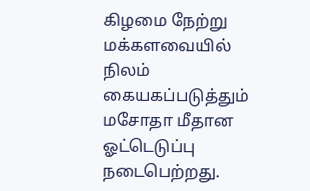கிழமை நேற்று மக்களவையில் நிலம் கையகப்படுத்தும் மசோதா மீதான ஓட்டெடுப்பு நடைபெற்றது.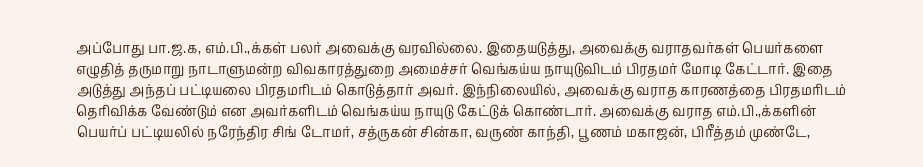அப்போது பா.ஜ.க, எம்.பி.,க்கள் பலர் அவைக்கு வரவில்லை. இதையடுத்து, அவைக்கு வராதவர்கள் பெயர்களை எழுதித் தருமாறு நாடாளுமன்ற விவகாரத்துறை அமைச்சர் வெங்கய்ய நாயுடுவிடம் பிரதமர் மோடி கேட்டார். இதை அடுத்து அந்தப் பட்டியலை பிரதமரிடம் கொடுத்தார் அவர். இந்நிலையில், அவைக்கு வராத காரணத்தை பிரதமரிடம் தெரிவிக்க வேண்டும் என அவர்களிடம் வெங்கய்ய நாயுடு கேட்டுக் கொண்டார். அவைக்கு வராத எம்.பி.,க்களின் பெயர்ப் பட்டியலில் நரேந்திர சிங் டோமர், சத்ருகன் சின்கா, வருண் காந்தி, பூணம் மகாஜன், பிரீத்தம் முண்டே,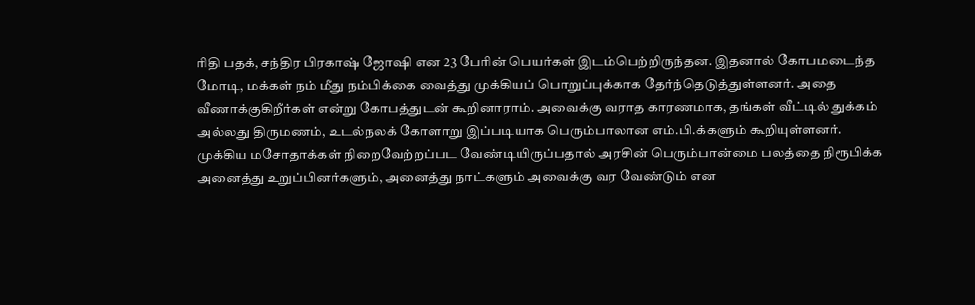ரிதி பதக், சந்திர பிரகாஷ் ஜோஷி என 23 பேரின் பெயர்கள் இடம்பெற்றிருந்தன. இதனால் கோபமடைந்த மோடி, மக்கள் நம் மீது நம்பிக்கை வைத்து முக்கியப் பொறுப்புக்காக தேர்ந்தெடுத்துள்ளனர். அதை வீணாக்குகிறீர்கள் என்று கோபத்துடன் கூறினாராம். அவைக்கு வராத காரணமாக, தங்கள் வீட்டில் துக்கம் அல்லது திருமணம், உடல்நலக் கோளாறு இப்படியாக பெரும்பாலான எம்.பி.க்களும் கூறியுள்ளனர். முக்கிய மசோதாக்கள் நிறைவேற்றப்பட வேண்டியிருப்பதால் அரசின் பெரும்பான்மை பலத்தை நிரூபிக்க அனைத்து உறுப்பினர்களும், அனைத்து நாட்களும் அவைக்கு வர வேண்டும் என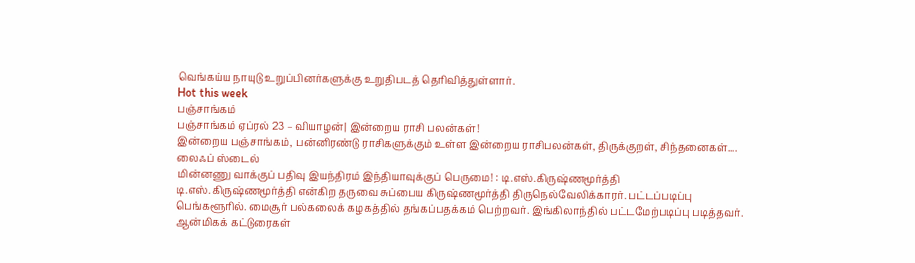வெங்கய்ய நாயுடு உறுப்பினர்களுக்கு உறுதிபடத் தெரிவித்துள்ளார்.
Hot this week
பஞ்சாங்கம்
பஞ்சாங்கம் ஏப்ரல் 23 – வியாழன்| இன்றைய ராசி பலன்கள்!
இன்றைய பஞ்சாங்கம், பன்னிரண்டு ராசிகளுக்கும் உள்ள இன்றைய ராசிபலன்கள், திருக்குறள், சிந்தனைகள்....
லைஃப் ஸ்டைல்
மின்னணு வாக்குப் பதிவு இயந்திரம் இந்தியாவுக்குப் பெருமை! : டி.எஸ்.கிருஷ்ணமூர்த்தி
டி.எஸ்.கிருஷ்ணமூர்த்தி என்கிற தருவை சுப்பைய கிருஷ்ணமூர்த்தி திருநெல்வேலிக்காரர். பட்டப்படிப்பு பெங்களூரில். மைசூர் பல்கலைக் கழகத்தில் தங்கப்பதக்கம் பெற்றவர். இங்கிலாந்தில் பட்டமேற்படிப்பு படித்தவர்.
ஆன்மிகக் கட்டுரைகள்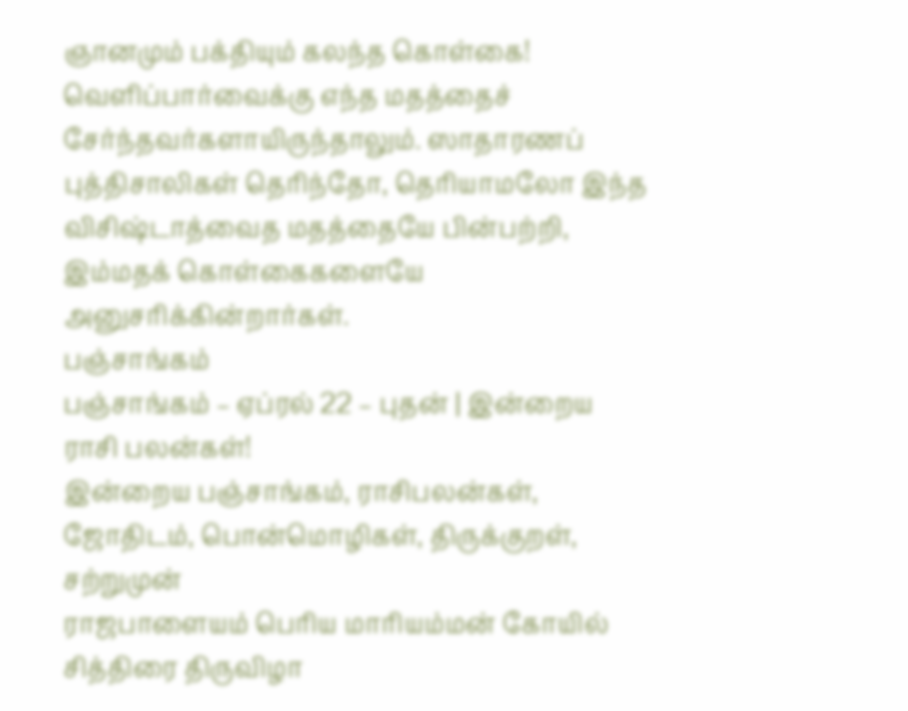ஞானமும் பக்தியும் கலந்த கொள்கை!
வெளிப்பார்வைக்கு எந்த மதத்தைச் சேர்ந்தவர்களாயிருந்தாலும். ஸாதாரணப் புத்திசாலிகள் தெரிந்தோ, தெரியாமலோ இந்த விசிஷ்டாத்வைத மதத்தையே பின்பற்றி, இம்மதக் கொள்கைகளையே அனுசரிக்கின்றார்கள்.
பஞ்சாங்கம்
பஞ்சாங்கம் – ஏப்ரல் 22 – புதன் | இன்றைய ராசி பலன்கள்!
இன்றைய பஞ்சாங்கம், ராசிபலன்கள், ஜோதிடம், பொன்மொழிகள், திருக்குறள்,
சற்றுமுன்
ராஜபாளையம் பெரிய மாரியம்மன் கோயில் சித்திரை திருவிழா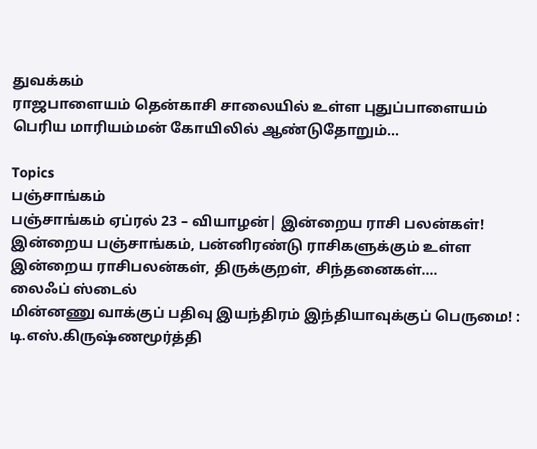துவக்கம்
ராஜபாளையம் தென்காசி சாலையில் உள்ள புதுப்பாளையம் பெரிய மாரியம்மன் கோயிலில் ஆண்டுதோறும்...

Topics
பஞ்சாங்கம்
பஞ்சாங்கம் ஏப்ரல் 23 – வியாழன்| இன்றைய ராசி பலன்கள்!
இன்றைய பஞ்சாங்கம், பன்னிரண்டு ராசிகளுக்கும் உள்ள இன்றைய ராசிபலன்கள், திருக்குறள், சிந்தனைகள்....
லைஃப் ஸ்டைல்
மின்னணு வாக்குப் பதிவு இயந்திரம் இந்தியாவுக்குப் பெருமை! : டி.எஸ்.கிருஷ்ணமூர்த்தி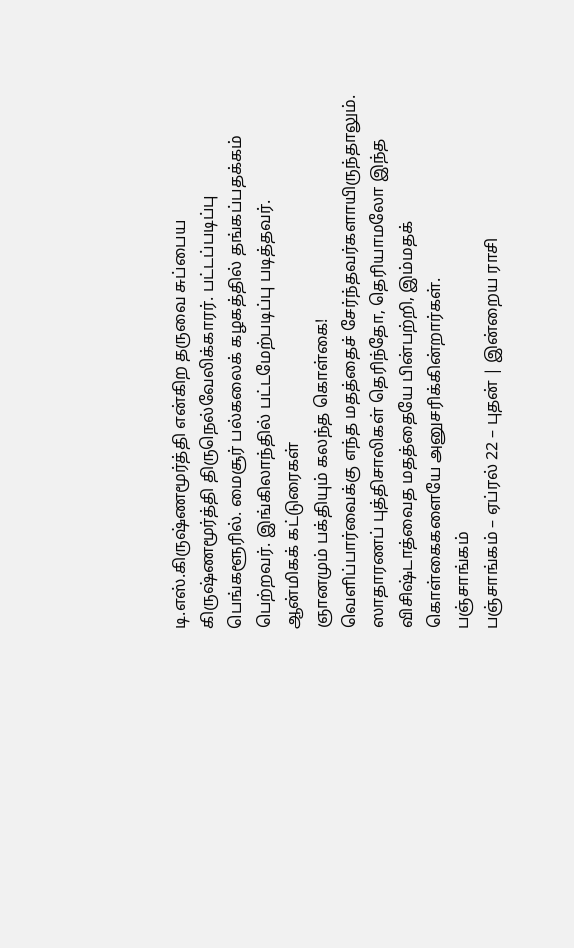டி.எஸ்.கிருஷ்ணமூர்த்தி என்கிற தருவை சுப்பைய கிருஷ்ணமூர்த்தி திருநெல்வேலிக்காரர். பட்டப்படிப்பு பெங்களூரில். மைசூர் பல்கலைக் கழகத்தில் தங்கப்பதக்கம் பெற்றவர். இங்கிலாந்தில் பட்டமேற்படிப்பு படித்தவர்.
ஆன்மிகக் கட்டுரைகள்
ஞானமும் பக்தியும் கலந்த கொள்கை!
வெளிப்பார்வைக்கு எந்த மதத்தைச் சேர்ந்தவர்களாயிருந்தாலும். ஸாதாரணப் புத்திசாலிகள் தெரிந்தோ, தெரியாமலோ இந்த விசிஷ்டாத்வைத மதத்தையே பின்பற்றி, இம்மதக் கொள்கைகளையே அனுசரிக்கின்றார்கள்.
பஞ்சாங்கம்
பஞ்சாங்கம் – ஏப்ரல் 22 – புதன் | இன்றைய ராசி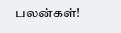பலன்கள்!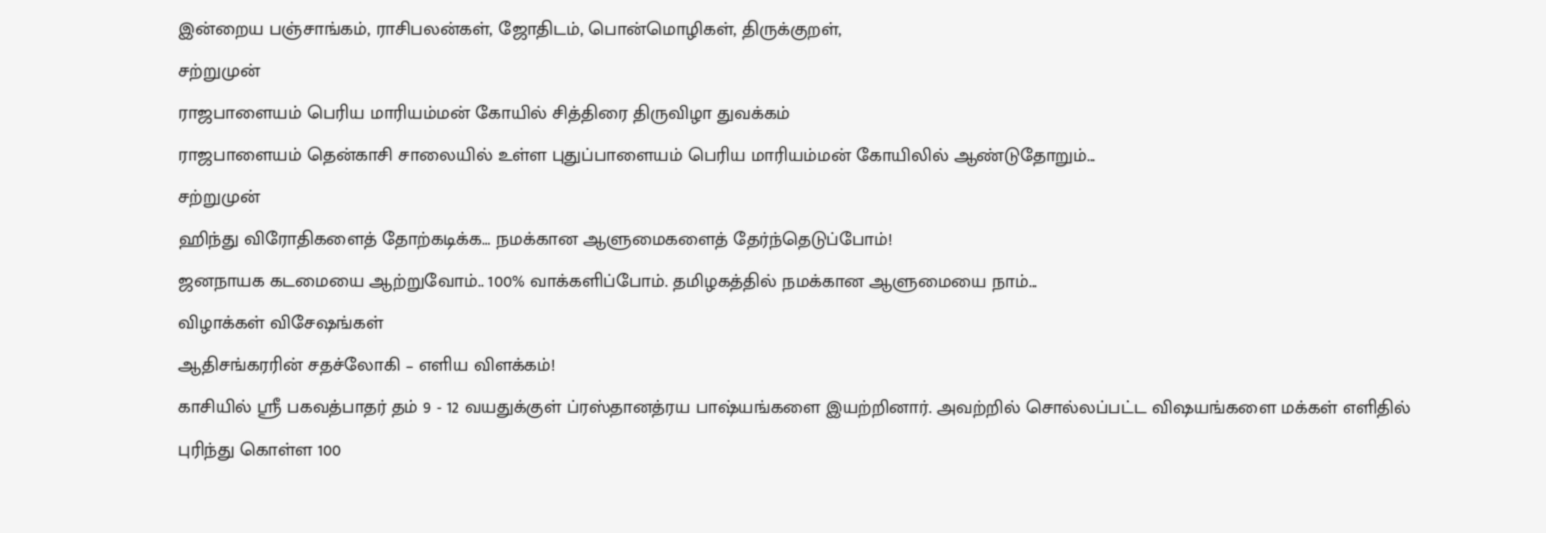இன்றைய பஞ்சாங்கம், ராசிபலன்கள், ஜோதிடம், பொன்மொழிகள், திருக்குறள்,
சற்றுமுன்
ராஜபாளையம் பெரிய மாரியம்மன் கோயில் சித்திரை திருவிழா துவக்கம்
ராஜபாளையம் தென்காசி சாலையில் உள்ள புதுப்பாளையம் பெரிய மாரியம்மன் கோயிலில் ஆண்டுதோறும்...
சற்றுமுன்
ஹிந்து விரோதிகளைத் தோற்கடிக்க… நமக்கான ஆளுமைகளைத் தேர்ந்தெடுப்போம்!
ஜனநாயக கடமையை ஆற்றுவோம்.. 100% வாக்களிப்போம். தமிழகத்தில் நமக்கான ஆளுமையை நாம்...
விழாக்கள் விசேஷங்கள்
ஆதிசங்கரரின் சதச்லோகி – எளிய விளக்கம்!
காசியில் ஸ்ரீ பகவத்பாதர் தம் 9 - 12 வயதுக்குள் ப்ரஸ்தானத்ரய பாஷ்யங்களை இயற்றினார். அவற்றில் சொல்லப்பட்ட விஷயங்களை மக்கள் எளிதில் புரிந்து கொள்ள 100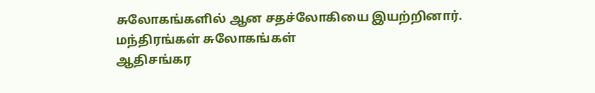சுலோகங்களில் ஆன சதச்லோகியை இயற்றினார்.
மந்திரங்கள் சுலோகங்கள்
ஆதிசங்கர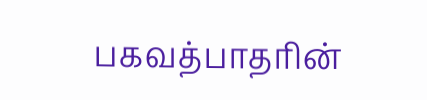பகவத்பாதரின்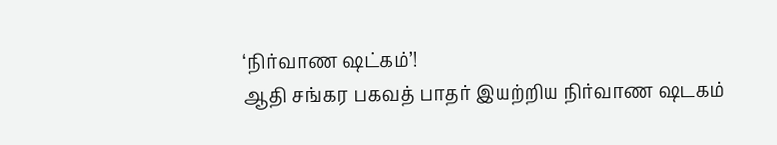‘நிர்வாண ஷட்கம்’!
ஆதி சங்கர பகவத் பாதர் இயற்றிய நிர்வாண ஷடகம்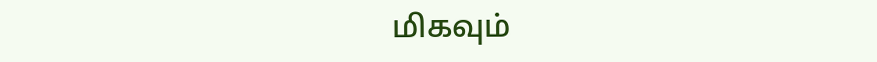மிகவும்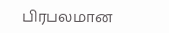பிரபலமான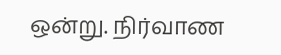ஒன்று. நிர்வாண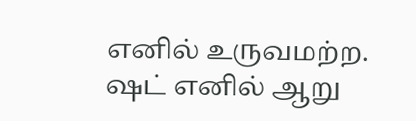எனில் உருவமற்ற. ஷட் எனில் ஆறு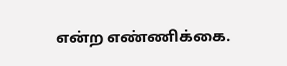என்ற எண்ணிக்கை.